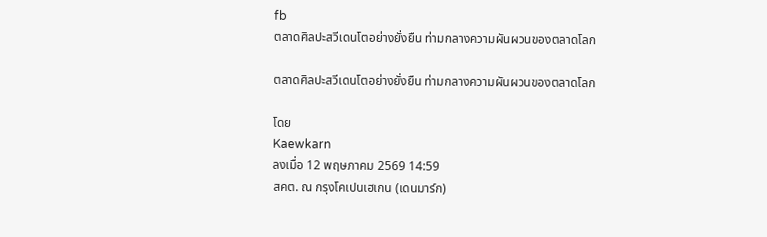fb
ตลาดศิลปะสวีเดนโตอย่างยั่งยืน ท่ามกลางความผันผวนของตลาดโลก

ตลาดศิลปะสวีเดนโตอย่างยั่งยืน ท่ามกลางความผันผวนของตลาดโลก

โดย
Kaewkarn
ลงเมื่อ 12 พฤษภาคม 2569 14:59
สคต. ณ กรุงโคเปนเฮเกน (เดนมาร์ก)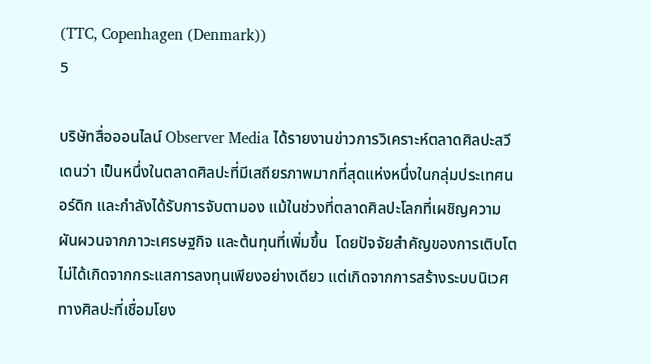(TTC, Copenhagen (Denmark))
5

บริษัทสื่อออนไลน์ Observer Media ได้รายงานข่าวการวิเคราะห์ตลาดศิลปะสวีเดนว่า เป็นหนึ่งในตลาดศิลปะที่มีเสถียรภาพมากที่สุดแห่งหนึ่งในกลุ่มประเทศนอร์ดิก และกำลังได้รับการจับตามอง แม้ในช่วงที่ตลาดศิลปะโลกที่เผชิญความผันผวนจากภาวะเศรษฐกิจ และต้นทุนที่เพิ่มขึ้น  โดยปัจจัยสำคัญของการเติบโตไม่ได้เกิดจากกระแสการลงทุนเพียงอย่างเดียว แต่เกิดจากการสร้างระบบนิเวศทางศิลปะที่เชื่อมโยง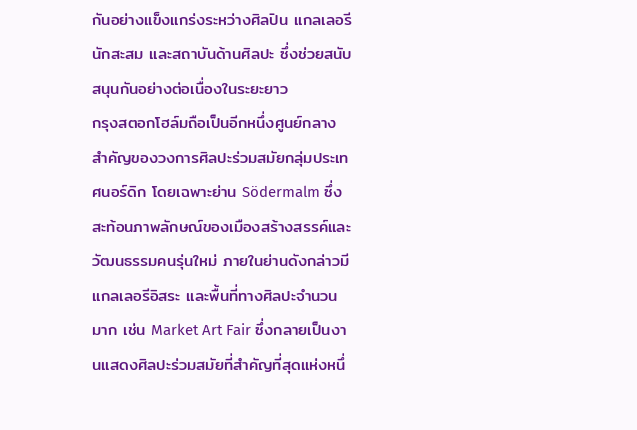กันอย่างแข็งแกร่งระหว่างศิลปิน แกลเลอรี นักสะสม และสถาบันด้านศิลปะ ซึ่งช่วยสนับสนุนกันอย่างต่อเนื่องในระยะยาว
กรุงสตอกโฮล์มถือเป็นอีกหนึ่งศูนย์กลางสำคัญของวงการศิลปะร่วมสมัยกลุ่มประเทศนอร์ดิก โดยเฉพาะย่าน Södermalm ซึ่งสะท้อนภาพลักษณ์ของเมืองสร้างสรรค์และวัฒนธรรมคนรุ่นใหม่ ภายในย่านดังกล่าวมีแกลเลอรีอิสระ และพื้นที่ทางศิลปะจำนวนมาก เช่น Market Art Fair ซึ่งกลายเป็นงานแสดงศิลปะร่วมสมัยที่สำคัญที่สุดแห่งหนึ่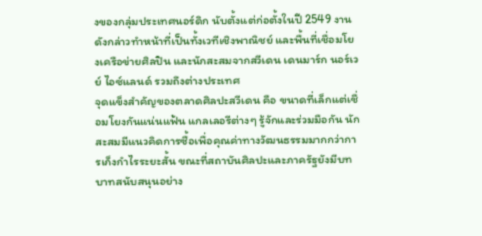งของกลุ่มประเทศนอร์ดิก นับตั้งแต่ก่อตั้งในปี 2549 งานดังกล่าวทำหน้าที่เป็นทั้งเวทีเชิงพาณิชย์ และพื้นที่เชื่อมโยงเครือข่ายศิลปิน และนักสะสมจากสวีเดน เดนมาร์ก นอร์เวย์ ไอซ์แลนด์ รวมถึงต่างประเทศ
จุดแข็งสำคัญของตลาดศิลปะสวีเดน คือ ขนาดที่เล็กแต่เชื่อมโยงกันแน่นแฟ้น แกลเลอรีต่างๆ รู้จักและร่วมมือกัน นักสะสมมีแนวคิดการซื้อเพื่อคุณค่าทางวัฒนธรรมมากกว่าการเก็งกำไรระยะสั้น ขณะที่สถาบันศิลปะและภาครัฐยังมีบทบาทสนับสนุนอย่าง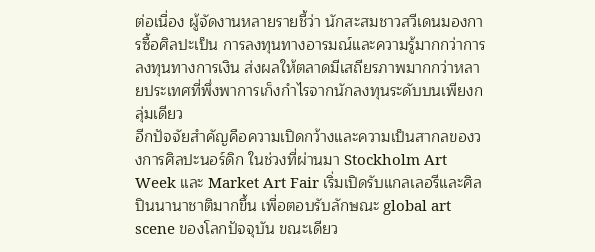ต่อเนื่อง ผู้จัดงานหลายรายชี้ว่า นักสะสมชาวสวีเดนมองการซื้อศิลปะเป็น การลงทุนทางอารมณ์และความรู้มากกว่าการลงทุนทางการเงิน ส่งผลให้ตลาดมีเสถียรภาพมากกว่าหลายประเทศที่พึ่งพาการเก็งกำไรจากนักลงทุนระดับบนเพียงกลุ่มเดียว
อีกปัจจัยสำคัญคือความเปิดกว้างและความเป็นสากลของวงการศิลปะนอร์ดิก ในช่วงที่ผ่านมา Stockholm Art Week และ Market Art Fair เริ่มเปิดรับแกลเลอรีและศิลปินนานาชาติมากขึ้น เพื่อตอบรับลักษณะ global art scene ของโลกปัจจุบัน ขณะเดียว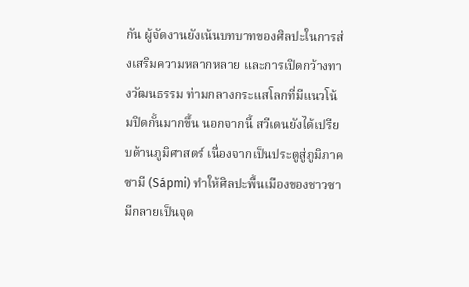กัน ผู้จัดงานยังเน้นบทบาทของศิลปะในการส่งเสริมความหลากหลาย และการเปิดกว้างทางวัฒนธรรม ท่ามกลางกระแสโลกที่มีแนวโน้มปิดกั้นมากขึ้น นอกจากนี้ สวีเดนยังได้เปรียบด้านภูมิศาสตร์ เนื่องจากเป็นประตูสู่ภูมิภาคซามี (Sápmi) ทำให้ศิลปะพื้นเมืองของชาวซามีกลายเป็นจุด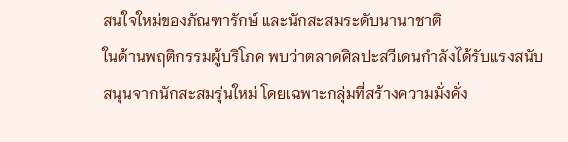สนใจใหม่ของภัณฑารักษ์ และนักสะสมระดับนานาชาติ
ในด้านพฤติกรรมผู้บริโภค พบว่าตลาดศิลปะสวีเดนกำลังได้รับแรงสนับสนุนจากนักสะสมรุ่นใหม่ โดยเฉพาะกลุ่มที่สร้างความมั่งคั่ง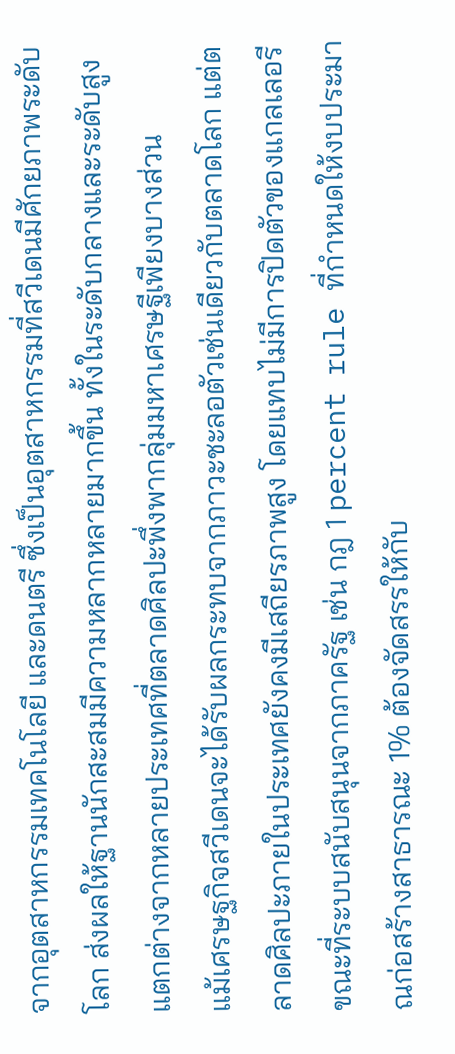จากอุตสาหกรรมเทคโนโลยี และดนตรี ซึ่งเป็นอุตสาหกรรมที่สวีเดนมีศักยภาพระดับโลก ส่งผลให้ฐานนักสะสมมีความหลากหลายมากขึ้น ทั้งในระดับกลางและระดับสูง แตกต่างจากหลายประเทศที่ตลาดศิลปะพึ่งพากลุ่มมหาเศรษฐีเพียงบางส่วน
แม้เศรษฐกิจสวีเดนจะได้รับผลกระทบจากภาวะชะลอตัวเช่นเดียวกับตลาดโลก แต่ตลาดศิลปะภายในประเทศยังคงมีเสถียรภาพสูง โดยแทบไม่มีการปิดตัวของแกลเลอรี ขณะที่ระบบสนับสนุนจากภาครัฐ เช่น กฎ 1 percent rule ที่กำหนดให้งบประมาณก่อสร้างสาธารณะ 1% ต้องจัดสรรให้กับ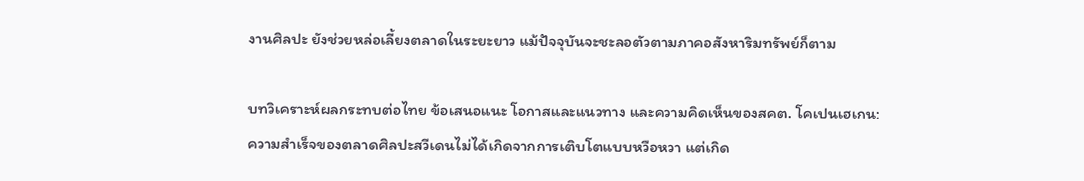งานศิลปะ ยังช่วยหล่อเลี้ยงตลาดในระยะยาว แม้ปัจจุบันจะชะลอตัวตามภาคอสังหาริมทรัพย์ก็ตาม

บทวิเคราะห์ผลกระทบต่อไทย ข้อเสนอแนะ โอกาสและแนวทาง และความคิดเห็นของสคต. โคเปนเฮเกน:
ความสำเร็จของตลาดศิลปะสวีเดนไม่ได้เกิดจากการเติบโตแบบหวือหวา แต่เกิด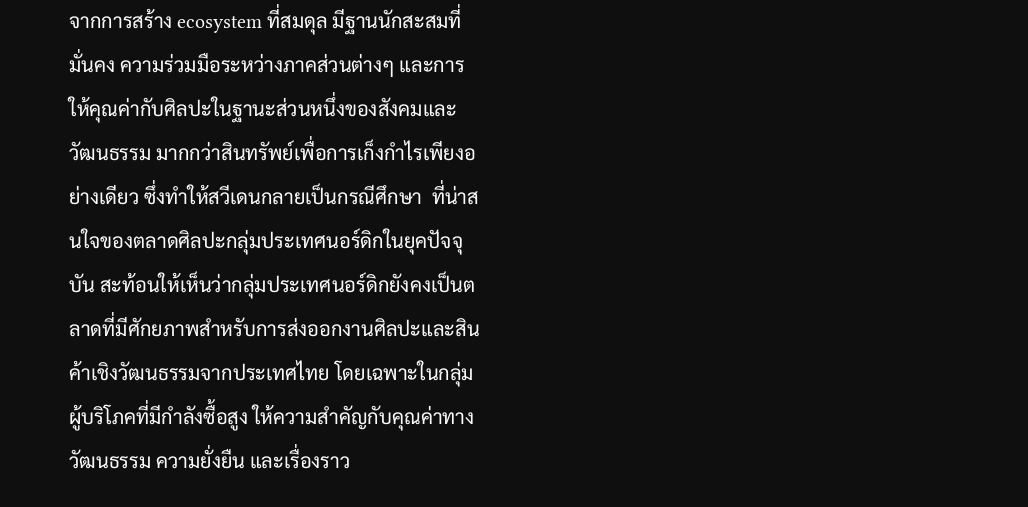จากการสร้าง ecosystem ที่สมดุล มีฐานนักสะสมที่มั่นคง ความร่วมมือระหว่างภาคส่วนต่างๆ และการให้คุณค่ากับศิลปะในฐานะส่วนหนึ่งของสังคมและวัฒนธรรม มากกว่าสินทรัพย์เพื่อการเก็งกำไรเพียงอย่างเดียว ซึ่งทำให้สวีเดนกลายเป็นกรณีศึกษา  ที่น่าสนใจของตลาดศิลปะกลุ่มประเทศนอร์ดิกในยุคปัจจุบัน สะท้อนให้เห็นว่ากลุ่มประเทศนอร์ดิกยังคงเป็นตลาดที่มีศักยภาพสำหรับการส่งออกงานศิลปะและสินค้าเชิงวัฒนธรรมจากประเทศไทย โดยเฉพาะในกลุ่มผู้บริโภคที่มีกำลังซื้อสูง ให้ความสำคัญกับคุณค่าทางวัฒนธรรม ความยั่งยืน และเรื่องราว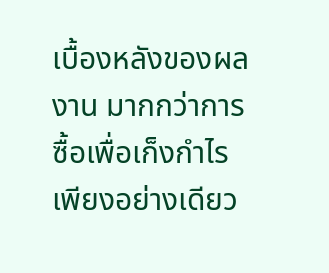เบื้องหลังของผลงาน มากกว่าการซื้อเพื่อเก็งกำไรเพียงอย่างเดียว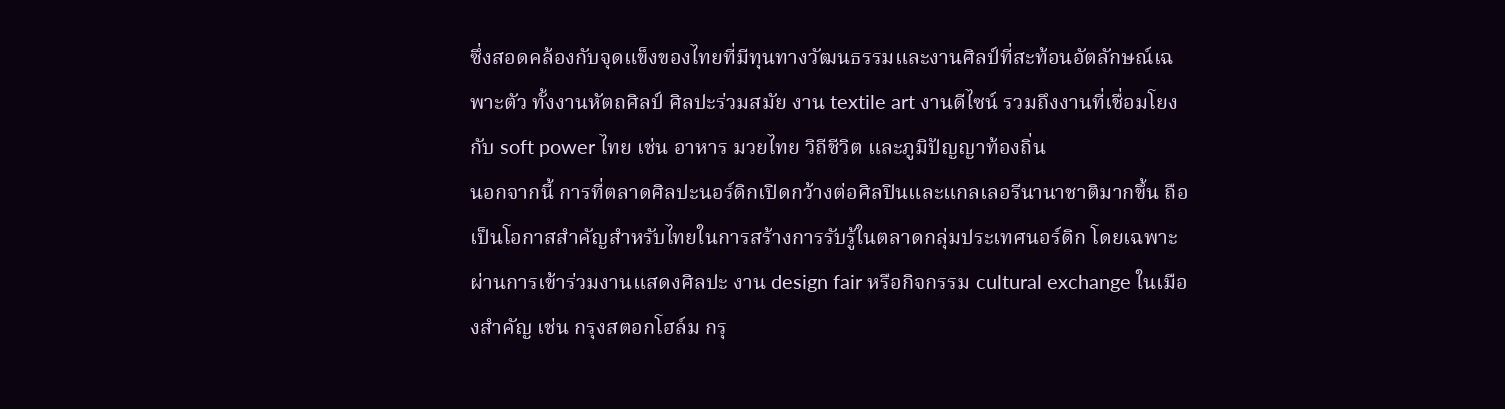ซึ่งสอดคล้องกับจุดแข็งของไทยที่มีทุนทางวัฒนธรรมและงานศิลป์ที่สะท้อนอัตลักษณ์เฉพาะตัว ทั้งงานหัตถศิลป์ ศิลปะร่วมสมัย งาน textile art งานดีไซน์ รวมถึงงานที่เชื่อมโยงกับ soft power ไทย เช่น อาหาร มวยไทย วิถีชีวิต และภูมิปัญญาท้องถิ่น
นอกจากนี้ การที่ตลาดศิลปะนอร์ดิกเปิดกว้างต่อศิลปินและแกลเลอรีนานาชาติมากขึ้น ถือเป็นโอกาสสำคัญสำหรับไทยในการสร้างการรับรู้ในตลาดกลุ่มประเทศนอร์ดิก โดยเฉพาะผ่านการเข้าร่วมงานแสดงศิลปะ งาน design fair หรือกิจกรรม cultural exchange ในเมืองสำคัญ เช่น กรุงสตอกโฮล์ม กรุ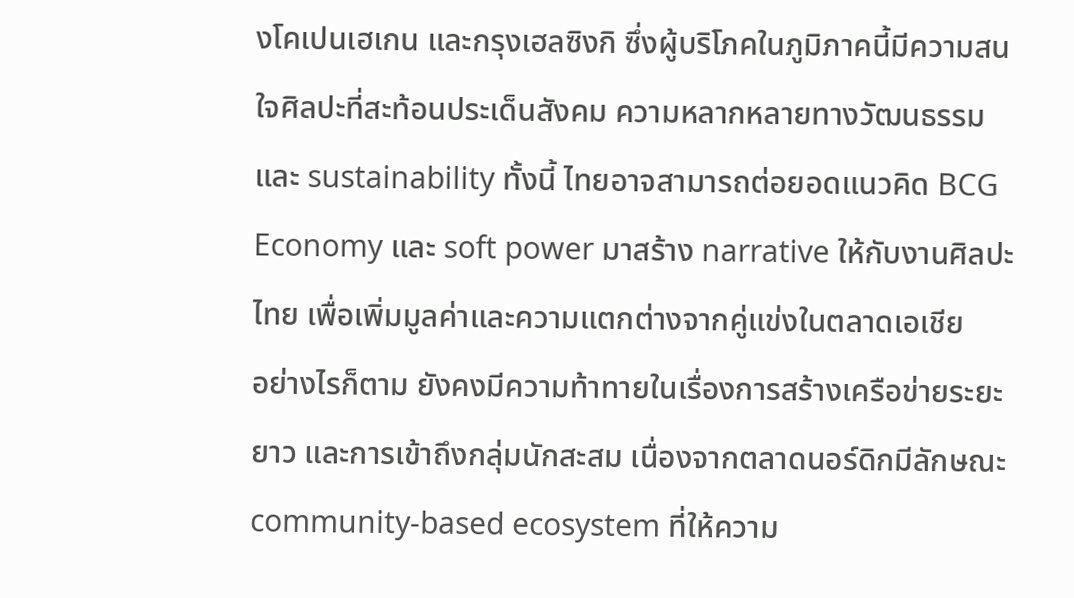งโคเปนเฮเกน และกรุงเฮลซิงกิ ซึ่งผู้บริโภคในภูมิภาคนี้มีความสนใจศิลปะที่สะท้อนประเด็นสังคม ความหลากหลายทางวัฒนธรรม และ sustainability ทั้งนี้ ไทยอาจสามารถต่อยอดแนวคิด BCG Economy และ soft power มาสร้าง narrative ให้กับงานศิลปะไทย เพื่อเพิ่มมูลค่าและความแตกต่างจากคู่แข่งในตลาดเอเชีย
อย่างไรก็ตาม ยังคงมีความท้าทายในเรื่องการสร้างเครือข่ายระยะยาว และการเข้าถึงกลุ่มนักสะสม เนื่องจากตลาดนอร์ดิกมีลักษณะ community-based ecosystem ที่ให้ความ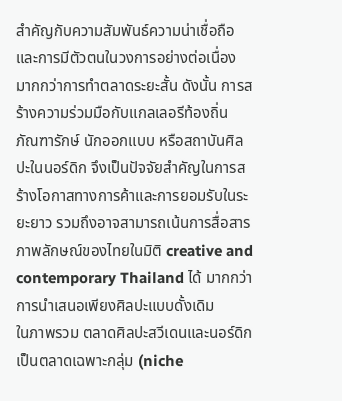สำคัญกับความสัมพันธ์ความน่าเชื่อถือ และการมีตัวตนในวงการอย่างต่อเนื่อง มากกว่าการทำตลาดระยะสั้น ดังนั้น การสร้างความร่วมมือกับแกลเลอรีท้องถิ่น ภัณฑารักษ์ นักออกแบบ หรือสถาบันศิลปะในนอร์ดิก จึงเป็นปัจจัยสำคัญในการสร้างโอกาสทางการค้าและการยอมรับในระยะยาว รวมถึงอาจสามารถเน้นการสื่อสารภาพลักษณ์ของไทยในมิติ creative and contemporary Thailand ได้ มากกว่าการนำเสนอเพียงศิลปะแบบดั้งเดิม
ในภาพรวม ตลาดศิลปะสวีเดนและนอร์ดิกเป็นตลาดเฉพาะกลุ่ม (niche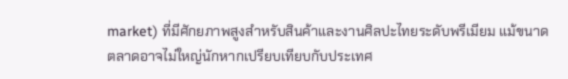market) ที่มีศักยภาพสูงสำหรับสินค้าและงานศิลปะไทยระดับพรีเมียม แม้ขนาดตลาดอาจไม่ใหญ่นักหากเปรียบเทียบกับประเทศ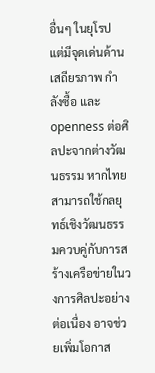อื่นๆ ในยุโรป แต่มีจุดเด่นด้านเสถียรภาพ กำลังซื้อ และ openness ต่อศิลปะจากต่างวัฒนธรรม หากไทยสามารถใช้กลยุทธ์เชิงวัฒนธรรมควบคู่กับการสร้างเครือข่ายในวงการศิลปะอย่างต่อเนื่อง อาจช่วยเพิ่มโอกาส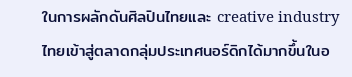ในการผลักดันศิลปินไทยและ creative industry ไทยเข้าสู่ตลาดกลุ่มประเทศนอร์ดิกได้มากขึ้นในอ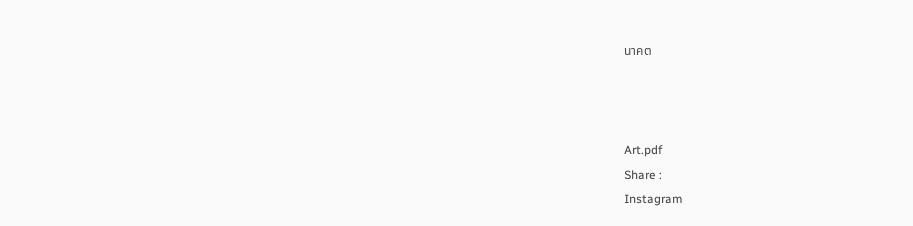นาคต



Art.pdf
Share :
Instagram